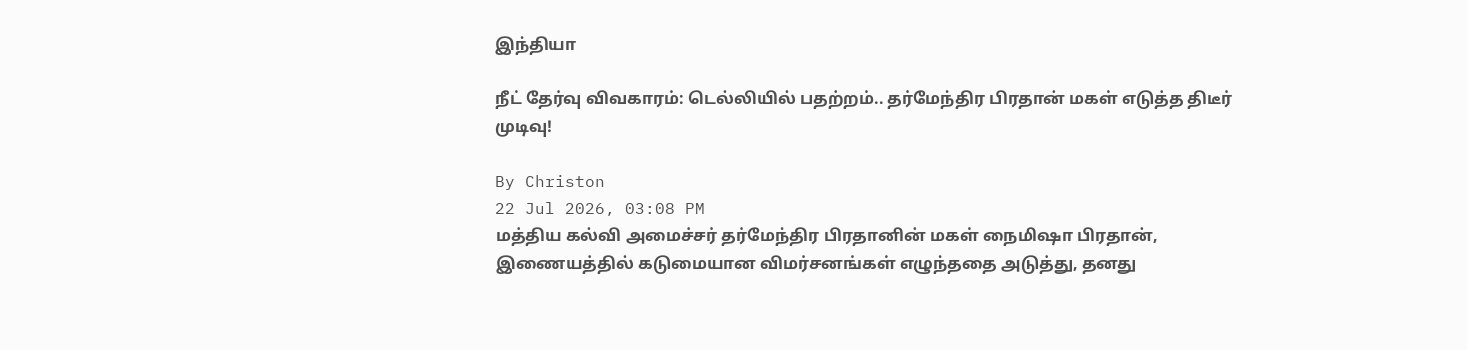இந்தியா

நீட் தேர்வு விவகாரம்: டெல்லியில் பதற்றம்.. தர்மேந்திர பிரதான் மகள் எடுத்த திடீர் முடிவு!

By Christon
22 Jul 2026, 03:08 PM
மத்திய கல்வி அமைச்சர் தர்மேந்திர பிரதானின் மகள் நைமிஷா பிரதான், இணையத்தில் கடுமையான விமர்சனங்கள் எழுந்ததை அடுத்து, தனது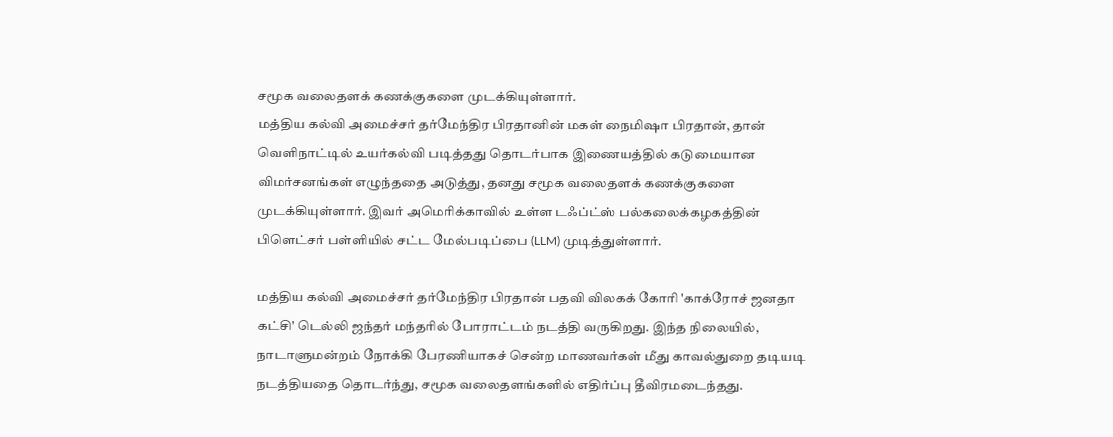சமூக வலைதளக் கணக்குகளை முடக்கியுள்ளார்.
மத்திய கல்வி அமைச்சர் தர்மேந்திர பிரதானின் மகள் நைமிஷா பிரதான், தான் வெளிநாட்டில் உயர்கல்வி படித்தது தொடர்பாக இணையத்தில் கடுமையான விமர்சனங்கள் எழுந்ததை அடுத்து, தனது சமூக வலைதளக் கணக்குகளை முடக்கியுள்ளார். இவர் அமெரிக்காவில் உள்ள டஃப்ட்ஸ் பல்கலைக்கழகத்தின் பிளெட்சர் பள்ளியில் சட்ட மேல்படிப்பை (LLM) முடித்துள்ளார்.

மத்திய கல்வி அமைச்சர் தர்மேந்திர பிரதான் பதவி விலகக் கோரி 'காக்ரோச் ஜனதா கட்சி' டெல்லி ஜந்தர் மந்தரில் போராட்டம் நடத்தி வருகிறது. இந்த நிலையில், நாடாளுமன்றம் நோக்கி பேரணியாகச் சென்ற மாணவர்கள் மீது காவல்துறை தடியடி நடத்தியதை தொடர்ந்து, சமூக வலைதளங்களில் எதிர்ப்பு தீவிரமடைந்தது.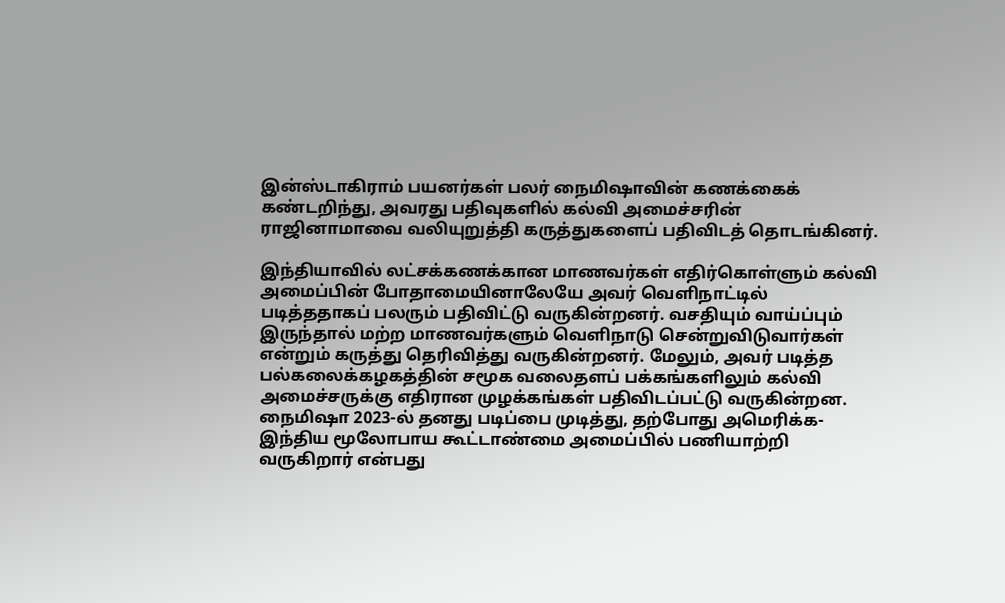இன்ஸ்டாகிராம் பயனர்கள் பலர் நைமிஷாவின் கணக்கைக் கண்டறிந்து, அவரது பதிவுகளில் கல்வி அமைச்சரின் ராஜினாமாவை வலியுறுத்தி கருத்துகளைப் பதிவிடத் தொடங்கினர்.

இந்தியாவில் லட்சக்கணக்கான மாணவர்கள் எதிர்கொள்ளும் கல்வி அமைப்பின் போதாமையினாலேயே அவர் வெளிநாட்டில் படித்ததாகப் பலரும் பதிவிட்டு வருகின்றனர். வசதியும் வாய்ப்பும் இருந்தால் மற்ற மாணவர்களும் வெளிநாடு சென்றுவிடுவார்கள் என்றும் கருத்து தெரிவித்து வருகின்றனர். மேலும், அவர் படித்த பல்கலைக்கழகத்தின் சமூக வலைதளப் பக்கங்களிலும் கல்வி அமைச்சருக்கு எதிரான முழக்கங்கள் பதிவிடப்பட்டு வருகின்றன. நைமிஷா 2023-ல் தனது படிப்பை முடித்து, தற்போது அமெரிக்க-இந்திய மூலோபாய கூட்டாண்மை அமைப்பில் பணியாற்றி வருகிறார் என்பது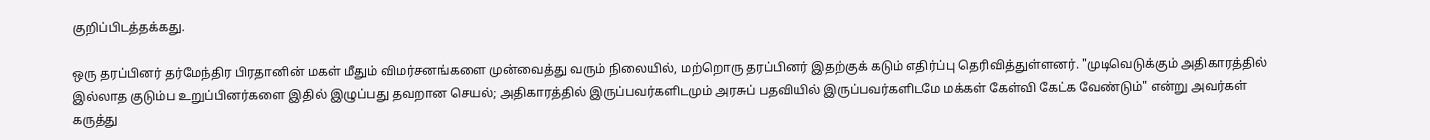குறிப்பிடத்தக்கது.

ஒரு தரப்பினர் தர்மேந்திர பிரதானின் மகள் மீதும் விமர்சனங்களை முன்வைத்து வரும் நிலையில், மற்றொரு தரப்பினர் இதற்குக் கடும் எதிர்ப்பு தெரிவித்துள்ளனர். "முடிவெடுக்கும் அதிகாரத்தில் இல்லாத குடும்ப உறுப்பினர்களை இதில் இழுப்பது தவறான செயல்; அதிகாரத்தில் இருப்பவர்களிடமும் அரசுப் பதவியில் இருப்பவர்களிடமே மக்கள் கேள்வி கேட்க வேண்டும்" என்று அவர்கள் கருத்து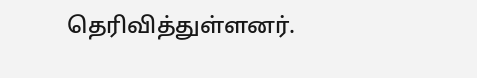தெரிவித்துள்ளனர்.